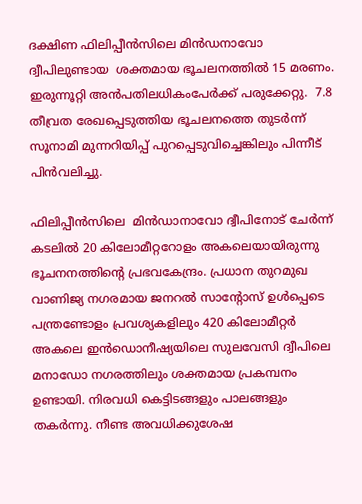ദക്ഷിണ ഫിലിപ്പീൻസിലെ മിൻഡനാവോ ദ്വീപിലുണ്ടായ  ശക്തമായ ഭൂചലനത്തിൽ 15 മരണം. ഇരുന്നൂറ്റി അന്‍പതിലധികംപേര്‍ക്ക് പരുക്കേറ്റു.  7.8 തീവ്രത രേഖപ്പെടുത്തിയ ഭൂചലനത്തെ തുടർന്ന് സൂനാമി മുന്നറിയിപ്പ് പുറപ്പെടുവിച്ചെങ്കിലും പിന്നീട് പിന്‍വലിച്ചു.

ഫിലിപ്പീന്‍സിലെ  മിന്‍ഡാനാവോ ദ്വീപിനോട് ചേര്‍ന്ന് കടലില്‍ 20 കിലോമീറ്ററോളം അകലെയായിരുന്നു ഭൂചനനത്തിന്‍റെ പ്രഭവകേന്ദ്രം. പ്രധാന തുറമുഖ വാണിജ്യ നഗരമായ ജനറല്‍ സാന്‍റോസ് ഉള്‍പ്പെടെ പന്ത്രണ്ടോളം പ്രവശ്യകളിലും 420 കിലോമീറ്റര്‍ അകലെ ഇന്‍ഡൊനീഷ്യയിലെ സുലവേസി ദ്വീപിലെ മനാഡോ നഗരത്തിലും ശക്തമായ പ്രകമ്പനം ഉണ്ടായി. നിരവധി കെട്ടിടങ്ങളും പാലങ്ങളും തകര്‍ന്നു. നീണ്ട അവധിക്കുശേഷ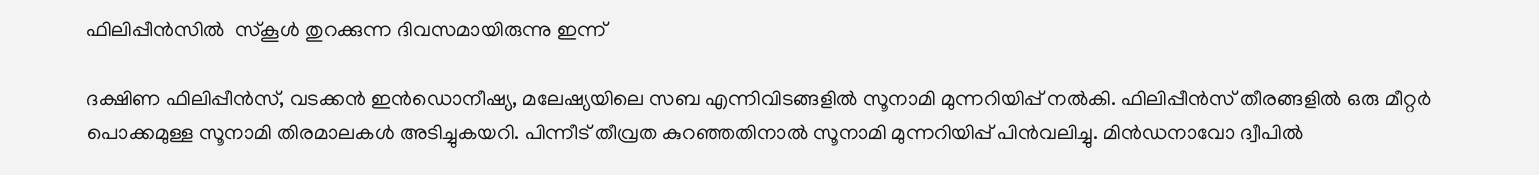ഫിലിപ്പീന്‍സില്‍  സ്കൂള്‍ തുറക്കുന്ന ദിവസമായിരുന്നു ഇന്ന്

ദക്ഷിണ ഫിലിപ്പീൻസ്, വടക്കൻ ഇൻഡൊനീഷ്യ, മലേഷ്യയിലെ സബ എന്നിവിടങ്ങളിൽ സൂനാമി മുന്നറിയിപ്പ് നൽകി. ഫിലിപ്പീന്‍സ് തീരങ്ങളില്‍ ഒരു മീറ്റര്‍ പൊക്കമുള്ള സൂനാമി തിരമാലകള്‍ അടിച്ചുകയറി. പിന്നീട് തീവ്രത കുറഞ്ഞതിനാല്‍ സൂനാമി മുന്നറിയിപ്പ് പിന്‍വലിച്ചു. മിൻഡനാവോ ദ്വീപിൽ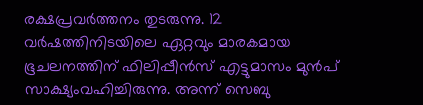രക്ഷപ്രവര്‍ത്തനം തുടരുന്നു. 12 വർഷത്തിനിടയിലെ ഏറ്റവും മാരകമായ ഭൂചലനത്തിന് ഫിലിപ്പീൻസ് എട്ടുമാസം മുന്‍പ്  സാക്ഷ്യംവഹിച്ചിരുന്നു. അന്ന് സെബു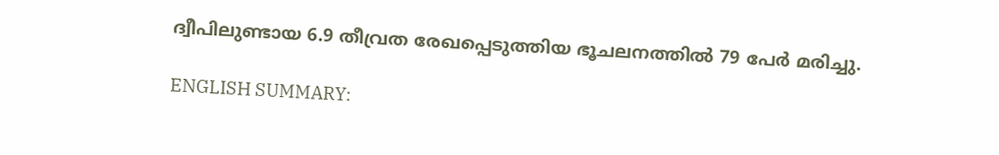ദ്വീപിലുണ്ടായ 6.9 തീവ്രത രേഖപ്പെടുത്തിയ ഭൂചലനത്തിൽ 79 പേർ മരിച്ചു.

ENGLISH SUMMARY: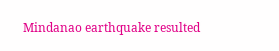Mindanao earthquake resulted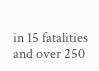in 15 fatalities and over 250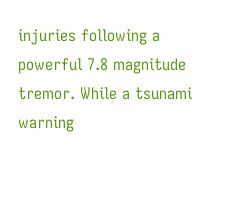injuries following a powerful 7.8 magnitude tremor. While a tsunami warning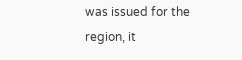was issued for the region, it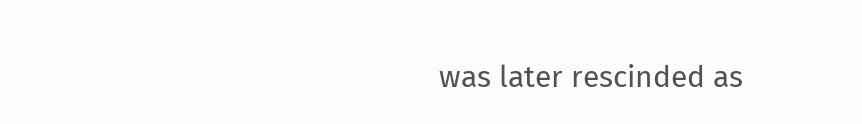was later rescinded as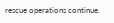rescue operations continue.